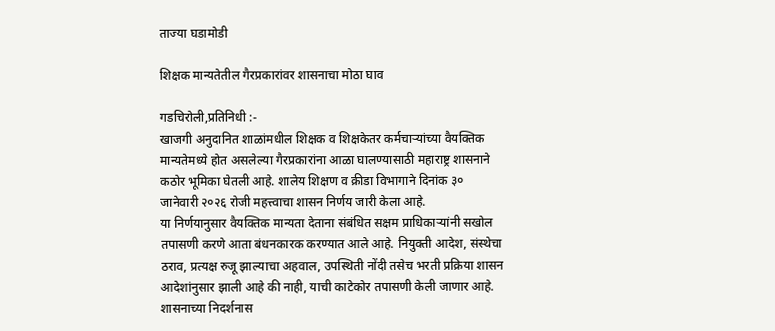ताज्या घडामोडी

शिक्षक मान्यतेतील गैरप्रकारांवर शासनाचा मोठा घाव

गडचिरोली,प्रतिनिधी :-
खाजगी अनुदानित शाळांमधील शिक्षक व शिक्षकेतर कर्मचाऱ्यांच्या वैयक्तिक मान्यतेमध्ये होत असलेल्या गैरप्रकारांना आळा घालण्यासाठी महाराष्ट्र शासनाने कठोर भूमिका घेतली आहे. शालेय शिक्षण व क्रीडा विभागाने दिनांक ३० जानेवारी २०२६ रोजी महत्त्वाचा शासन निर्णय जारी केला आहे.
या निर्णयानुसार वैयक्तिक मान्यता देताना संबंधित सक्षम प्राधिकाऱ्यांनी सखोल तपासणी करणे आता बंधनकारक करण्यात आले आहे. नियुक्ती आदेश, संस्थेचा ठराव, प्रत्यक्ष रुजू झाल्याचा अहवाल, उपस्थिती नोंदी तसेच भरती प्रक्रिया शासन आदेशांनुसार झाली आहे की नाही, याची काटेकोर तपासणी केली जाणार आहे.
शासनाच्या निदर्शनास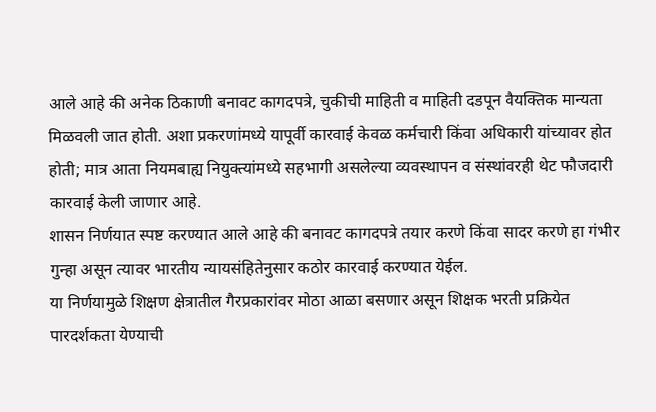आले आहे की अनेक ठिकाणी बनावट कागदपत्रे, चुकीची माहिती व माहिती दडपून वैयक्तिक मान्यता मिळवली जात होती. अशा प्रकरणांमध्ये यापूर्वी कारवाई केवळ कर्मचारी किंवा अधिकारी यांच्यावर होत होती; मात्र आता नियमबाह्य नियुक्त्यांमध्ये सहभागी असलेल्या व्यवस्थापन व संस्थांवरही थेट फौजदारी कारवाई केली जाणार आहे.
शासन निर्णयात स्पष्ट करण्यात आले आहे की बनावट कागदपत्रे तयार करणे किंवा सादर करणे हा गंभीर गुन्हा असून त्यावर भारतीय न्यायसंहितेनुसार कठोर कारवाई करण्यात येईल.
या निर्णयामुळे शिक्षण क्षेत्रातील गैरप्रकारांवर मोठा आळा बसणार असून शिक्षक भरती प्रक्रियेत पारदर्शकता येण्याची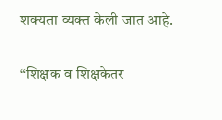शक्यता व्यक्त केली जात आहे.

“शिक्षक व शिक्षकेतर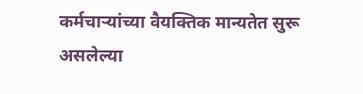कर्मचाऱ्यांच्या वैयक्तिक मान्यतेत सुरू असलेल्या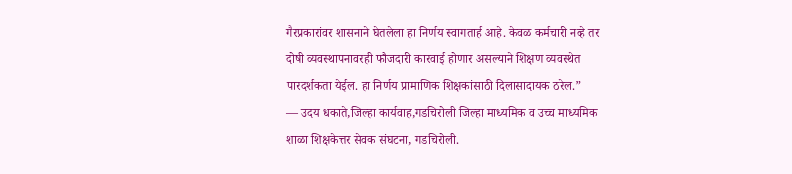गैरप्रकारांवर शासनाने घेतलेला हा निर्णय स्वागतार्ह आहे. केवळ कर्मचारी नव्हे तर दोषी व्यवस्थापनावरही फौजदारी कारवाई होणार असल्याने शिक्षण व्यवस्थेत पारदर्शकता येईल. हा निर्णय प्रामाणिक शिक्षकांसाठी दिलासादायक ठरेल.”
— उदय धकाते,जिल्हा कार्यवाह,गडचिरोली जिल्हा माध्यमिक व उच्च माध्यमिक शाळा शिक्षकेत्तर सेवक संघटना, गडचिरोली.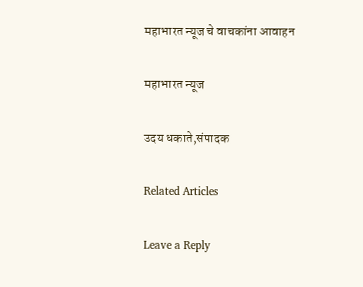महाभारत न्यूज चे वाचकांना आवाहन

महाभारत न्यूज

उदय धकाते,संपादक

Related Articles

Leave a Reply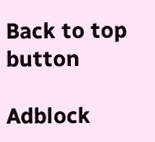Back to top button

Adblock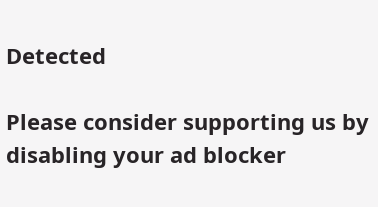Detected

Please consider supporting us by disabling your ad blocker